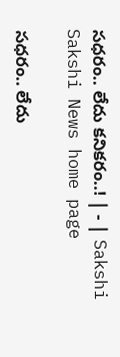సధరం.. లేదు కనికరం..! | - | Sakshi
Sakshi News home page

సధరం.. లేదు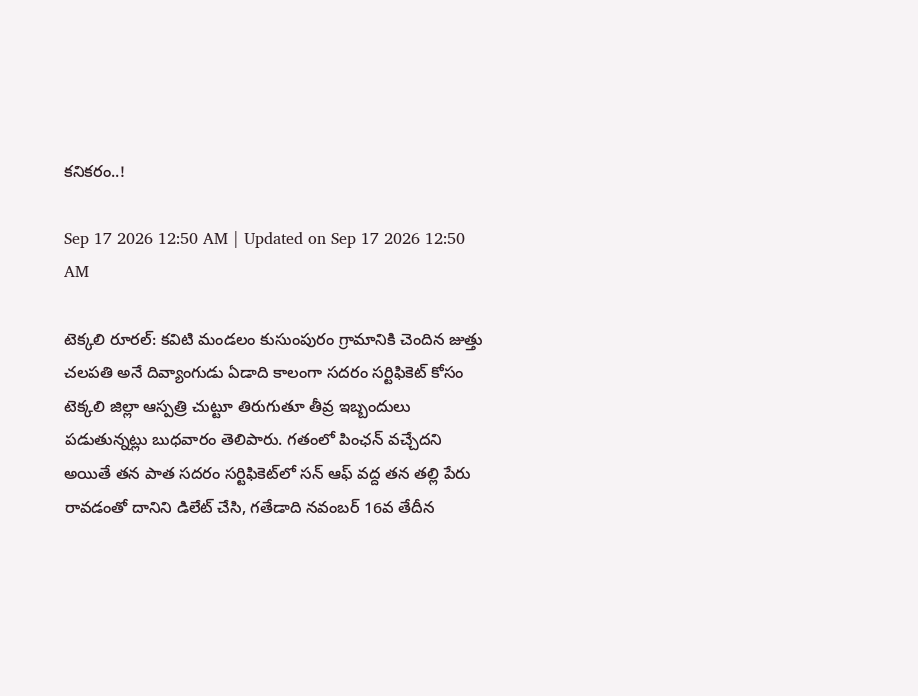కనికరం..!

Sep 17 2026 12:50 AM | Updated on Sep 17 2026 12:50 AM

టెక్కలి రూరల్‌: కవిటి మండలం కుసుంపురం గ్రామానికి చెందిన జుత్తు చలపతి అనే దివ్యాంగుడు ఏడాది కాలంగా సదరం సర్టిఫికెట్‌ కోసం టెక్కలి జిల్లా ఆస్పత్రి చుట్టూ తిరుగుతూ తీవ్ర ఇబ్బందులు పడుతున్నట్లు బుధవారం తెలిపారు. గతంలో పింఛన్‌ వచ్చేదని అయితే తన పాత సదరం సర్టిఫికెట్‌లో సన్‌ ఆఫ్‌ వద్ద తన తల్లి పేరు రావడంతో దానిని డిలేట్‌ చేసి, గతేడాది నవంబర్‌ 16వ తేదీన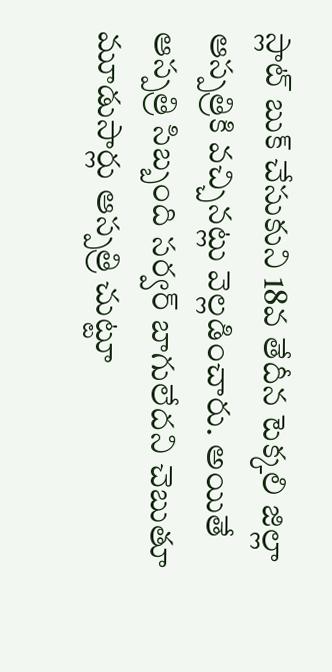స్లాట్‌ బుక్‌ చేసుకుని 18వ తేదీన టెక్కలి జిల్లా ఆస్పత్రికి వచ్చినట్లు వెల్లడించారు. అయితే ఆస్పత్రి సిబ్బంది సర్వర్‌ బాగులేదని చెబుతూ మూడుసార్లు ఆస్పత్రి చుట్టూ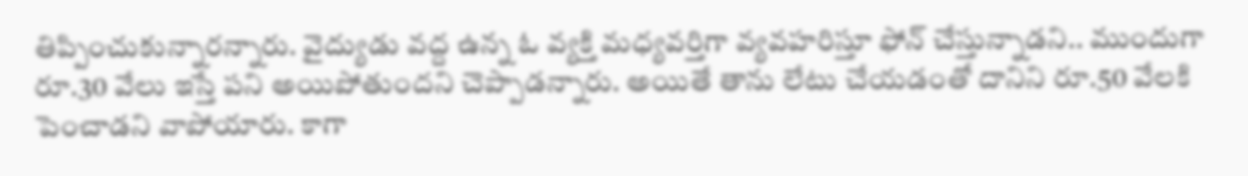తిప్పించుకున్నారన్నారు. వైద్యుడు వద్ద ఉన్న ఓ వ్యక్తి మధ్యవర్తిగా వ్యవహరిస్తూ ఫోన్‌ చేస్తున్నాడని.. ముందుగా రూ.30 వేలు ఇస్తే పని అయిపోతుందని చెప్పాడన్నారు. అయితే తాను లేటు చేయడంతో దానిని రూ.50 వేలకి పెంచాడని వాపోయారు. కాగా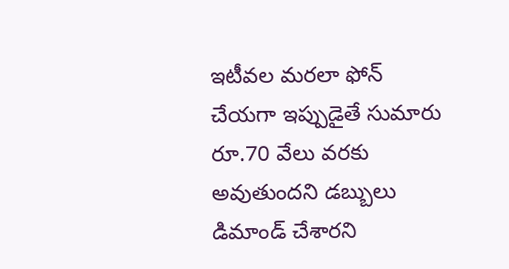ఇటీవల మరలా ఫోన్‌ చేయగా ఇప్పుడైతే సుమారు రూ.70 వేలు వరకు అవుతుందని డబ్బులు డిమాండ్‌ చేశారని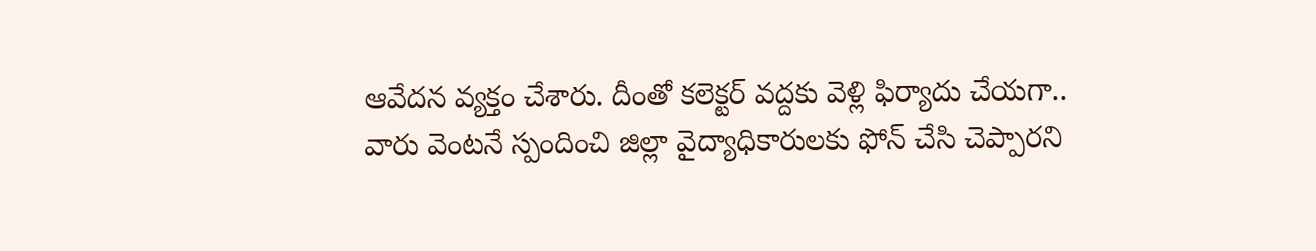ఆవేదన వ్యక్తం చేశారు. దీంతో కలెక్టర్‌ వద్దకు వెళ్లి ఫిర్యాదు చేయగా.. వారు వెంటనే స్పందించి జిల్లా వైద్యాధికారులకు ఫోన్‌ చేసి చెప్పారని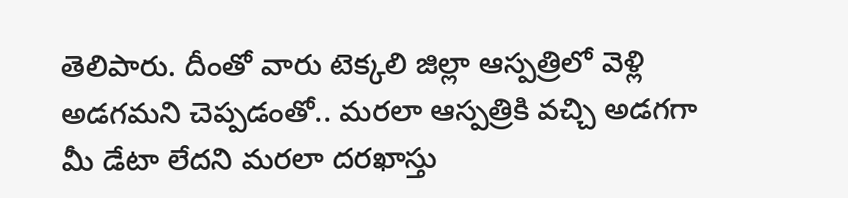తెలిపారు. దీంతో వారు టెక్కలి జిల్లా ఆస్పత్రిలో వెళ్లి అడగమని చెప్పడంతో.. మరలా ఆస్పత్రికి వచ్చి అడగగా మీ డేటా లేదని మరలా దరఖాస్తు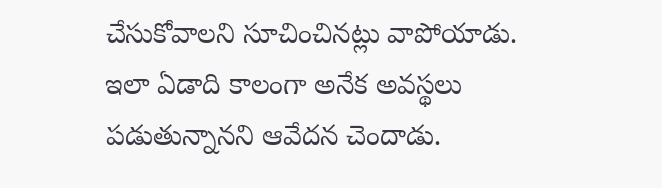చేసుకోవాలని సూచించినట్లు వాపోయాడు. ఇలా ఏడాది కాలంగా అనేక అవస్థలు పడుతున్నానని ఆవేదన చెందాడు.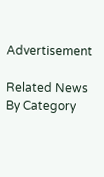Advertisement

Related News By Category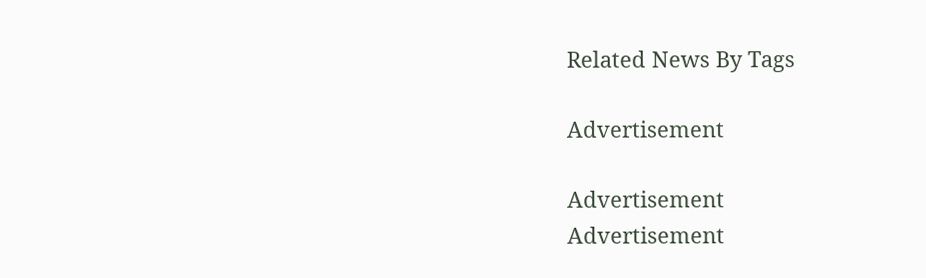Related News By Tags

Advertisement

Advertisement
Advertisement